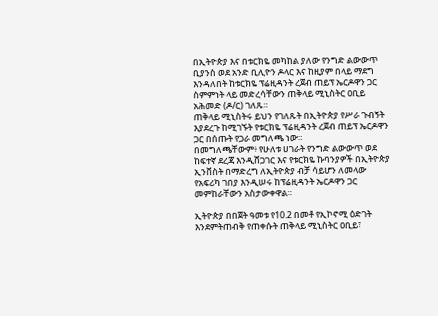በኢትዮጵያ እና በቱርክዬ መካከል ያለው የንግድ ልውውጥ ቢያንስ ወደ አንድ ቢሊዮን ዶላር እና ከዚያም በላይ ማደግ እንዳለበት ከቱርክዬ ፕሬዚዳንት ረጀብ ጠይፕ ኤርዶዋን ጋር ስምምነት ላይ መድረሳቸውን ጠቅላይ ሚኒስትር ዐቢይ አሕመድ (ዶ/ር) ገለጹ።
ጠቅላይ ሚኒስትሩ ይህን የገለጹት በኢትዮጵያ የሥራ ጉብኝት እያደረጉ ከሚገኙት የቱርክዬ ፕሬዚዳንት ረጀብ ጠይፕ ኤርዶዋን ጋር በሰጡት የጋራ መግለጫ ነው።
በመግለጫቸውም፥ የሁለቱ ሀገራት የንግድ ልውውጥ ወደ ከፍተኛ ደረጃ እንዲሸጋገር እና የቱርክዬ ኩባንያዎች በኢትዮጵያ ኢንቨስት በማድረግ ለኢትዮጵያ ብቻ ሳይሆን ለመላው የአፍሪካ ገበያ እንዲሠሩ ከፕሬዚዳንት ኤርዶዋን ጋር መምከራቸውን አስታውቀዋል።

ኢትዮጵያ በበጀት ዓመቱ የ10.2 በመቶ የኢኮኖሚ ዕድገት እንደምትጠብቅ የጠቀሱት ጠቅላይ ሚኒስትር ዐቢይ፣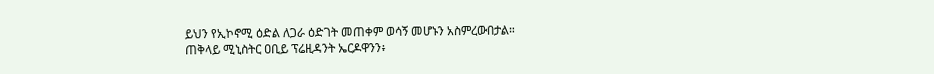ይህን የኢኮኖሚ ዕድል ለጋራ ዕድገት መጠቀም ወሳኝ መሆኑን አስምረውበታል።
ጠቅላይ ሚኒስትር ዐቢይ ፕሬዚዳንት ኤርዶዋንን፥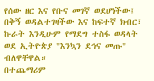የሰው ዘር እና የቡና መገኛ ወደሆነችው፤ በቅኝ ወዳልተገዛችው እና ከፍተኛ ክብር፣ ኩራት እንዲሁም የማደግ ተስፋ ወዳላት ወደ ኢትዮጵያ "እንኳን ደኅና መጡ" ብለዋቸዋል።
በተጨማሪም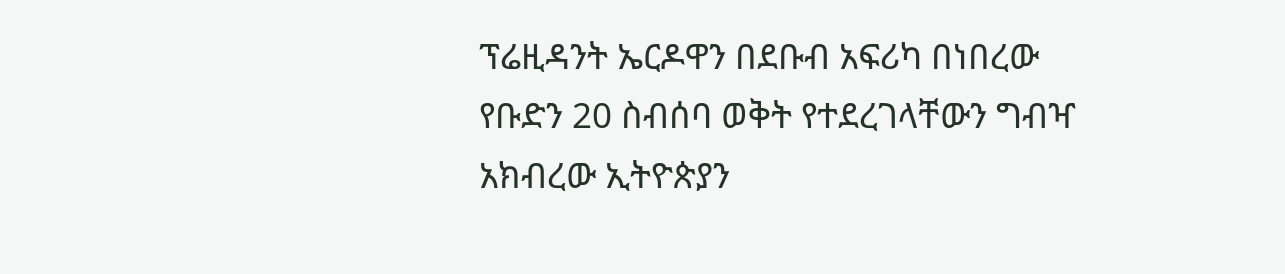ፕሬዚዳንት ኤርዶዋን በደቡብ አፍሪካ በነበረው የቡድን 20 ስብሰባ ወቅት የተደረገላቸውን ግብዣ አክብረው ኢትዮጵያን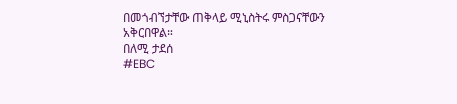በመጎብኘታቸው ጠቅላይ ሚኒስትሩ ምስጋናቸውን አቅርበዋል።
በለሚ ታደሰ
#EBC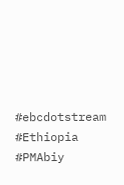#ebcdotstream #Ethiopia #PMAbiy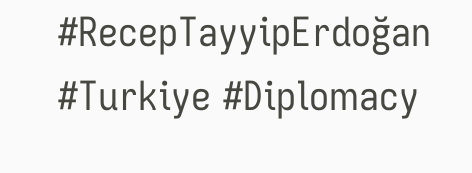#RecepTayyipErdoğan #Turkiye #Diplomacy